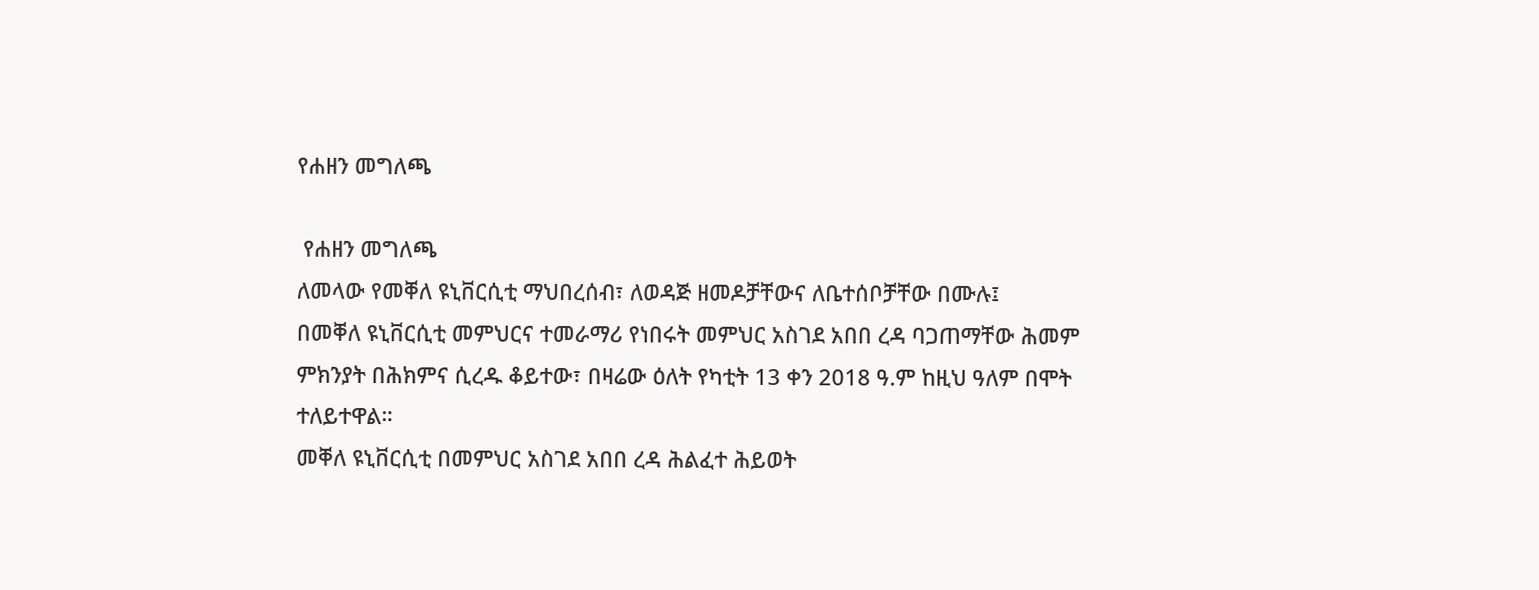የሐዘን መግለጫ

 የሐዘን መግለጫ
ለመላው የመቐለ ዩኒቨርሲቲ ማህበረሰብ፣ ለወዳጅ ዘመዶቻቸውና ለቤተሰቦቻቸው በሙሉ፤
በመቐለ ዩኒቨርሲቲ መምህርና ተመራማሪ የነበሩት መምህር አስገደ አበበ ረዳ ባጋጠማቸው ሕመም ምክንያት በሕክምና ሲረዱ ቆይተው፣ በዛሬው ዕለት የካቲት 13 ቀን 2018 ዓ.ም ከዚህ ዓለም በሞት ተለይተዋል።
መቐለ ዩኒቨርሲቲ በመምህር አስገደ አበበ ረዳ ሕልፈተ ሕይወት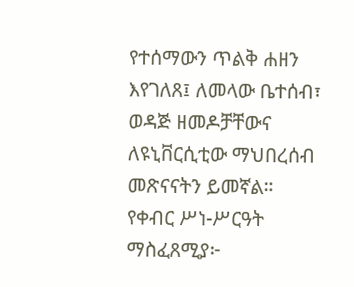የተሰማውን ጥልቅ ሐዘን እየገለጸ፤ ለመላው ቤተሰብ፣ ወዳጅ ዘመዶቻቸውና ለዩኒቨርሲቲው ማህበረሰብ መጽናናትን ይመኛል።
የቀብር ሥነ-ሥርዓት ማስፈጸሚያ፦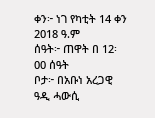ቀን፦ ነገ የካቲት 14 ቀን 2018 ዓ.ም
ሰዓት፦ ጠዋት በ 12፡00 ሰዓት
ቦታ፦ በአቡነ አረጋዊ ዓዲ ሓውሲ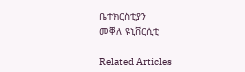ቤተክርስቲያን
መቐለ ዩኒቨርሲቲ

Related Articles